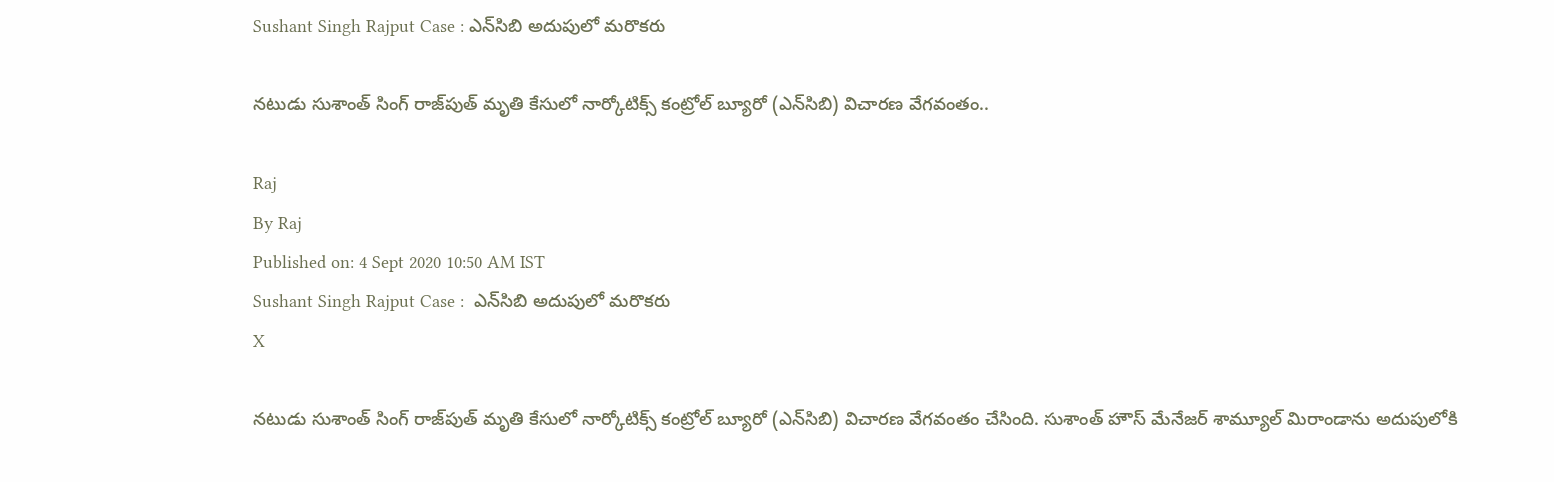Sushant Singh Rajput Case : ఎన్‌సిబి అదుపులో మరొకరు

నటుడు సుశాంత్ సింగ్ రాజ్‌పుత్ మృతి కేసులో నార్కోటిక్స్ కంట్రోల్ బ్యూరో (ఎన్‌సిబి) విచారణ వేగవంతం..

Raj
By Raj
Published on: 4 Sept 2020 10:50 AM IST
Sushant Singh Rajput Case :  ఎన్‌సిబి అదుపులో మరొకరు
X

నటుడు సుశాంత్ సింగ్ రాజ్‌పుత్ మృతి కేసులో నార్కోటిక్స్ కంట్రోల్ బ్యూరో (ఎన్‌సిబి) విచారణ వేగవంతం చేసింది. సుశాంత్ హౌస్ మేనేజర్ శామ్యూల్ మిరాండాను అదుపులోకి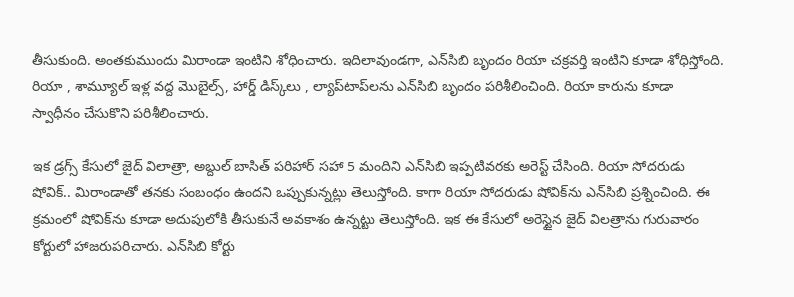తీసుకుంది. అంతకుముందు మిరాండా ఇంటిని శోధించారు. ఇదిలావుండగా, ఎన్‌సిబి బృందం రియా చక్రవర్తి ఇంటిని కూడా శోధిస్తోంది. రియా , శామ్యూల్ ఇళ్ల వద్ద మొబైల్స్, హార్డ్ డిస్క్‌లు , ల్యాప్‌టాప్‌లను ఎన్‌సిబి బృందం పరిశీలించింది. రియా కారును కూడా స్వాధీనం చేసుకొని పరిశీలించారు.

ఇక డ్రగ్స్ కేసులో జైద్ విలాత్రా, అబ్దుల్ బాసిత్ పరిహార్ సహా 5 మందిని ఎన్‌సిబి ఇప్పటివరకు అరెస్ట్ చేసింది. రియా సోదరుడు షోవిక్.. మిరాండాతో తనకు సంబంధం ఉందని ఒప్పుకున్నట్లు తెలుస్తోంది. కాగా రియా సోదరుడు షోవిక్‌ను ఎన్‌సిబి ప్రశ్నించింది. ఈ క్రమంలో షోవిక్‌ను కూడా అదుపులోకి తీసుకునే అవకాశం ఉన్నట్టు తెలుస్తోంది. ఇక ఈ కేసులో అరెస్టైన జైద్ విలత్రాను గురువారం కోర్టులో హాజరుపరిచారు. ఎన్‌సిబి కోర్టు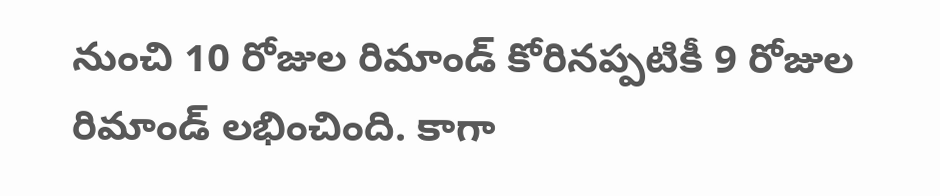నుంచి 10 రోజుల రిమాండ్‌ కోరినప్పటికీ 9 రోజుల రిమాండ్‌ లభించింది. కాగా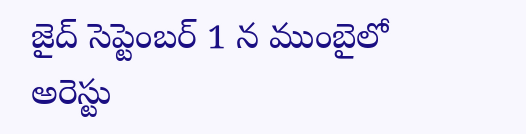జైద్ సెప్టెంబర్ 1 న ముంబైలో అరెస్టు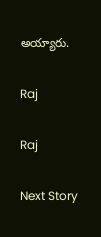అయ్యారు.

Raj

Raj

Next Story